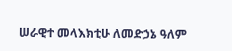ሠራዊተ መላእክቲሁ ለመድኃኔ ዓለም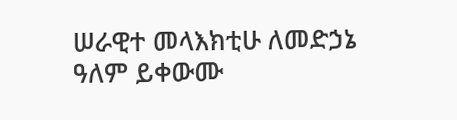ሠራዊተ መላእክቲሁ ለመድኃኔ ዓለም ይቀውሙ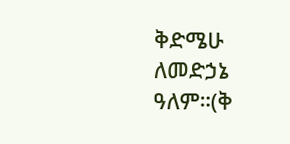ቅድሜሁ ለመድኃኔ ዓለም።(ቅ